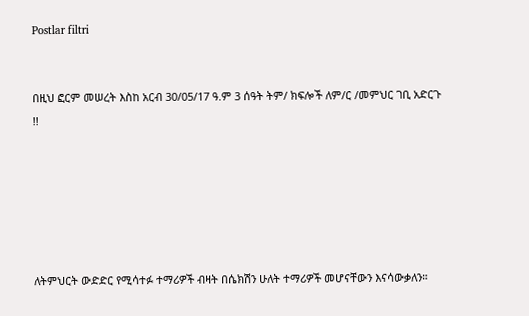Postlar filtri


በዚህ ፎርም መሠረት እስከ አርብ 30/05/17 ዓ.ም 3 ሰዓት ትም/ ክፍሎች ለም/ር /መምህር ገቢ አድርጉ !!






ለትምህርት ውድድር የሚሳተፉ ተማሪዎች ብዛት በሴክሽን ሁለት ተማሪዎች መሆናቸውን እናሳውቃለን።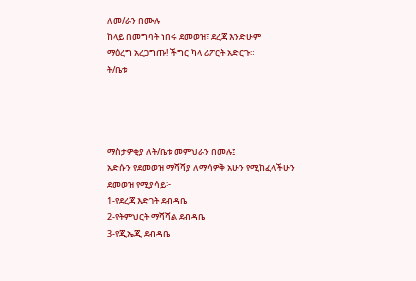ለመ/ራን በሙሉ
ከላይ በመግባት ነበሩ ደመወዝ፣ ደረጃ እንድሁም
ማዕረግ አረጋግጡ! ችግር ካላ ሪፖርት አድርጉ።
ት/ቤቱ




ማስታዎቂያ ለት/ቤቱ መምህራን በመሉ፤
አድሱን የደመወዝ ማሻሻያ ለማሳዎቅ አሁን የሚከፈላችሁን ደመወዝ የሚያሳይ፦
1-የደረጃ እድገት ደብዳቤ
2-የትምህርት ማሻሻል ደብዳቤ
3-የጂኤጂ ደብዳቤ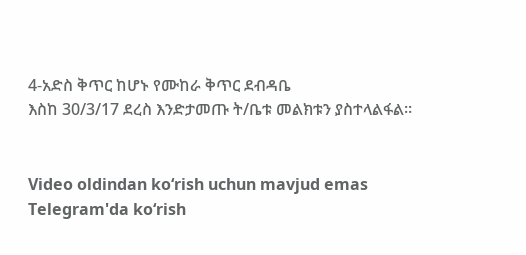4-አድስ ቅጥር ከሆኑ የሙከራ ቅጥር ደብዳቤ
እስከ 30/3/17 ደረስ እንድታመጡ ት/ቤቱ መልክቱን ያስተላልፋል።


Video oldindan ko‘rish uchun mavjud emas
Telegram'da ko‘rish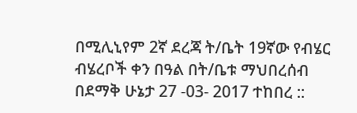በሚሊኒየም 2ኛ ደረጃ ት/ቤት 19ኛው የብሄር ብሄረቦች ቀን በዓል በት/ቤቱ ማህበረሰብ በደማቅ ሁኔታ 27 -03- 2017 ተከበረ ::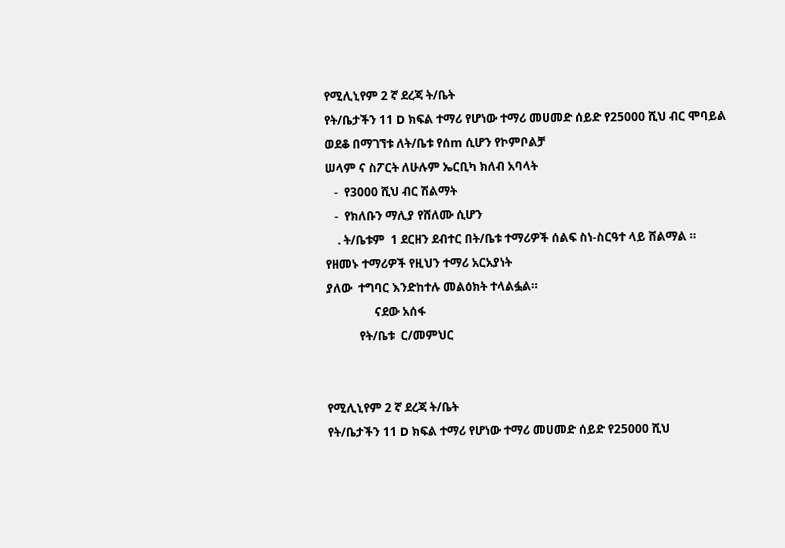የሚሊኒየም 2 ኛ ደረጃ ት/ቤት
የት/ቤታችን 11 D ክፍል ተማሪ የሆነው ተማሪ መሀመድ ሰይድ የ25000 ሺህ ብር ሞባይል
ወደቆ በማገኘቱ ለት/ቤቱ የሰm ሲሆን የኮምቦልቻ
ሠላም ና ስፖርት ለሁሉም ኤርቢካ ክለብ አባላት
   -  የ3000 ሺህ ብር ሽልማት
   -  የክለቡን ማሊያ የሸለሙ ሲሆን
    . ት/ቤቱም  1 ደርዘን ደብተር በት/ቤቱ ተማሪዎች ሰልፍ ስነ-ስርዓተ ላይ ሸልማል ።
የዘመኑ ተማሪዎች የዚህን ተማሪ አርአያነት
ያለው  ተግባር እንድከተሉ መልዕክት ተላልፏል።
                ናደው አሰፋ
           የት/ቤቱ  ር/መምህር


የሚሊኒየም 2 ኛ ደረጃ ት/ቤት
የት/ቤታችን 11 D ክፍል ተማሪ የሆነው ተማሪ መሀመድ ሰይድ የ25000 ሺህ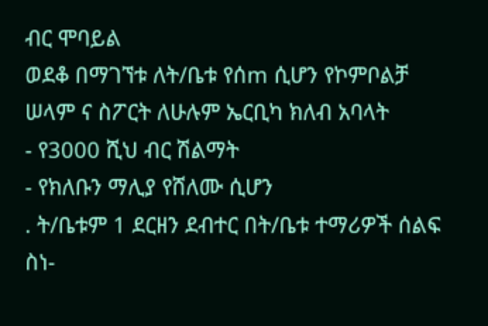ብር ሞባይል
ወደቆ በማገኘቱ ለት/ቤቱ የሰm ሲሆን የኮምቦልቻ
ሠላም ና ስፖርት ለሁሉም ኤርቢካ ክለብ አባላት
- የ3000 ሺህ ብር ሽልማት
- የክለቡን ማሊያ የሸለሙ ሲሆን
. ት/ቤቱም 1 ደርዘን ደብተር በት/ቤቱ ተማሪዎች ሰልፍ ስነ-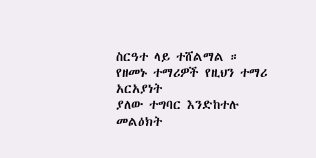ስርዓተ ላይ ተሸልማል ።
የዘመኑ ተማሪዎች የዚህን ተማሪ አርአያነት
ያለው ተግባር እንድከተሉ መልዕክት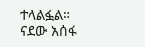ተላልፏል።
ናደው አሰፋ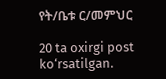የት/ቤቱ ር/መምህር

20 ta oxirgi post ko‘rsatilgan.